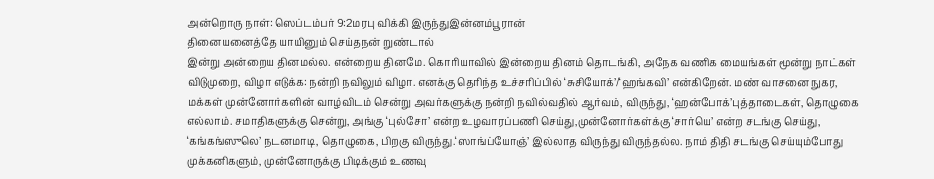அன்றொரு நாள்: ஸெப்டம்பர் 9:2மரபு விக்கி இருந்துஇன்னம்பூரான்
தினையனைத்தே யாயினும் செய்தநன் றுண்டால்
இன்று அன்றைய தினமல்ல. என்றைய தினமே. கொரியாவில் இன்றைய தினம் தொடங்கி, அநேக வணிக மையங்கள் மூன்று நாட்கள் விடுமுறை, விழா எடுக்க: நன்றி நவிலும் விழா. எனக்கு தெரிந்த உச்சரிப்பில் ‘சுசியோக்’/‘ஹங்கவி’ என்கிறேன். மண் வாசனை நுகர, மக்கள் முன்னோர்களின் வாழ்விடம் சென்று அவர்களுக்கு நன்றி நவில்வதில் ஆர்வம், விருந்து, ‘ஹன்போக்’புத்தாடைகள், தொழுகை எல்லாம். சமாதிகளுக்கு சென்று, அங்கு ‘புல்சோ’ என்ற உழவாரப்பணி செய்து,முன்னோர்கள்க்கு ‘சார்யெ’ என்ற சடங்கு செய்து, ‘கங்கங்ஸுலெ’ நடனமாடி, தொழுகை, பிறகு விருந்து.‘ஸாங்ப்யோஞ்’ இல்லாத விருந்து விருந்தல்ல. நாம் திதி சடங்கு செய்யும்போது முக்கனிகளும், முன்னோருக்கு பிடிக்கும் உணவு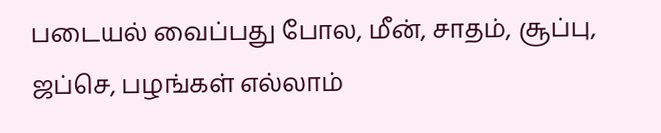படையல் வைப்பது போல, மீன், சாதம், சூப்பு, ஜப்செ, பழங்கள் எல்லாம்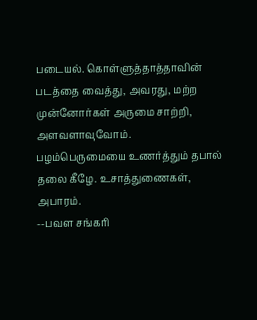படையல். கொள்ளுத்தாத்தாவின் படத்தை வைத்து, அவரது, மற்ற முன்னோர்கள் அருமை சாற்றி, அளவளாவுவோம்.
பழம்பெருமையை உணர்த்தும் தபால் தலை கீழே. உசாத்துணைகள், அபாரம்.
--பவள சங்கரி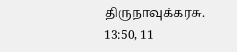திருநாவுக்கரசு. 13:50, 11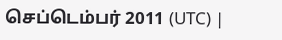செப்டெம்பர் 2011 (UTC) |